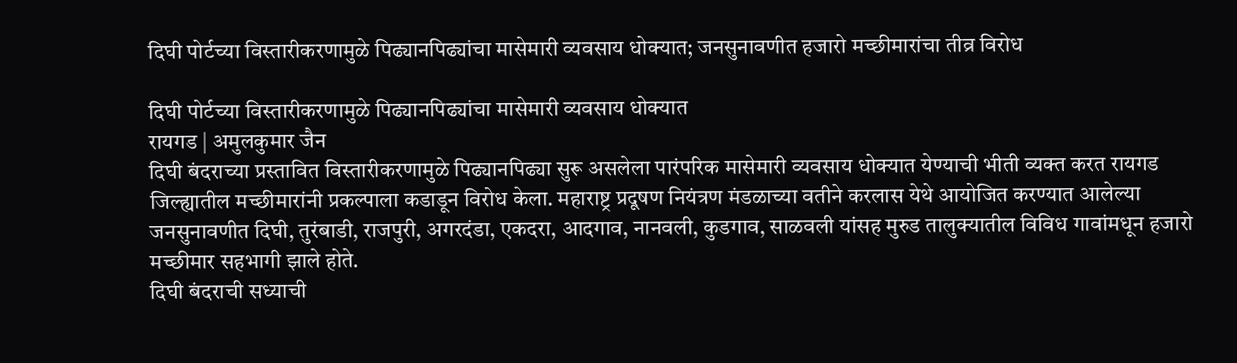दिघी पोर्टच्या विस्तारीकरणामुळे पिढ्यानपिढ्यांचा मासेमारी व्यवसाय धोक्यात; जनसुनावणीत हजारो मच्छीमारांचा तीव्र विरोध

दिघी पोर्टच्या विस्तारीकरणामुळे पिढ्यानपिढ्यांचा मासेमारी व्यवसाय धोक्यात
रायगड | अमुलकुमार जैन
दिघी बंदराच्या प्रस्तावित विस्तारीकरणामुळे पिढ्यानपिढ्या सुरू असलेला पारंपरिक मासेमारी व्यवसाय धोक्यात येण्याची भीती व्यक्त करत रायगड जिल्ह्यातील मच्छीमारांनी प्रकल्पाला कडाडून विरोध केला. महाराष्ट्र प्रदूषण नियंत्रण मंडळाच्या वतीने करलास येथे आयोजित करण्यात आलेल्या जनसुनावणीत दिघी, तुरंबाडी, राजपुरी, अगरदंडा, एकदरा, आदगाव, नानवली, कुडगाव, साळवली यांसह मुरुड तालुक्यातील विविध गावांमधून हजारो मच्छीमार सहभागी झाले होते.
दिघी बंदराची सध्याची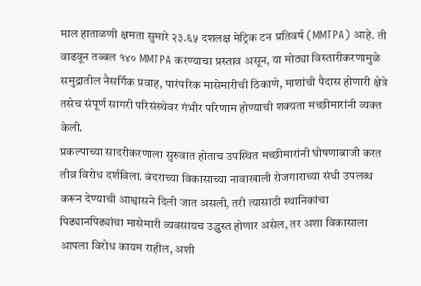माल हाताळणी क्षमता सुमारे २३.६५ दशलक्ष मेट्रिक टन प्रतिवर्ष (MMTPA) आहे. ती वाढवून तब्बल १४० MMTPA करण्याचा प्रस्ताव असून, या मोठ्या विस्तारीकरणामुळे समुद्रातील नैसर्गिक प्रवाह, पारंपरिक मासेमारीची ठिकाणे, माशांची पैदास होणारी क्षेत्रे तसेच संपूर्ण सागरी परिसंस्थेवर गंभीर परिणाम होण्याची शक्यता मच्छीमारांनी व्यक्त केली.
प्रकल्पाच्या सादरीकरणाला सुरुवात होताच उपस्थित मच्छीमारांनी घोषणाबाजी करत तीव्र विरोध दर्शविला. बंदराच्या विकासाच्या नावाखाली रोजगाराच्या संधी उपलब्ध करून देण्याची आश्वासने दिली जात असली, तरी त्यासाठी स्थानिकांचा पिढ्यानपिढ्यांचा मासेमारी व्यवसायच उद्ध्वस्त होणार असेल, तर अशा विकासाला आपला विरोध कायम राहील, अशी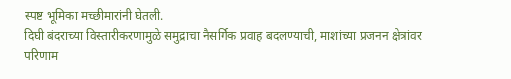स्पष्ट भूमिका मच्छीमारांनी घेतली.
दिघी बंदराच्या विस्तारीकरणामुळे समुद्राचा नैसर्गिक प्रवाह बदलण्याची, माशांच्या प्रजनन क्षेत्रांवर परिणाम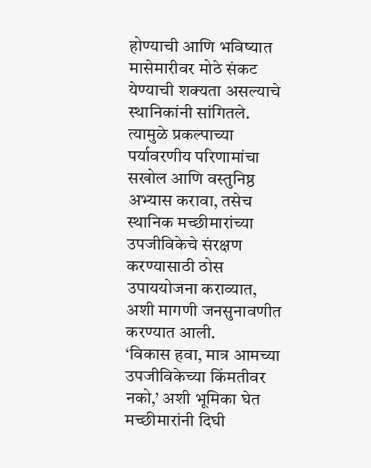होण्याची आणि भविष्यात मासेमारीवर मोठे संकट येण्याची शक्यता असल्याचे स्थानिकांनी सांगितले. त्यामुळे प्रकल्पाच्या पर्यावरणीय परिणामांचा सखोल आणि वस्तुनिष्ठ अभ्यास करावा, तसेच स्थानिक मच्छीमारांच्या उपजीविकेचे संरक्षण करण्यासाठी ठोस उपाययोजना कराव्यात, अशी मागणी जनसुनावणीत करण्यात आली.
‘विकास हवा, मात्र आमच्या उपजीविकेच्या किंमतीवर नको,’ अशी भूमिका घेत मच्छीमारांनी दिघी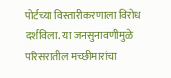पोर्टच्या विस्तारीकरणाला विरोध दर्शविला. या जनसुनावणीमुळे परिसरातील मच्छीमारांचा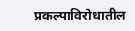प्रकल्पाविरोधातील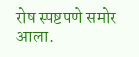रोष स्पष्टपणे समोर आला.